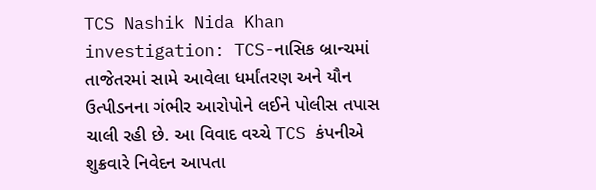TCS Nashik Nida Khan investigation: TCS-નાસિક બ્રાન્ચમાં તાજેતરમાં સામે આવેલા ધર્માંતરણ અને યૌન ઉત્પીડનના ગંભીર આરોપોને લઈને પોલીસ તપાસ ચાલી રહી છે. આ વિવાદ વચ્ચે TCS કંપનીએ શુક્રવારે નિવેદન આપતા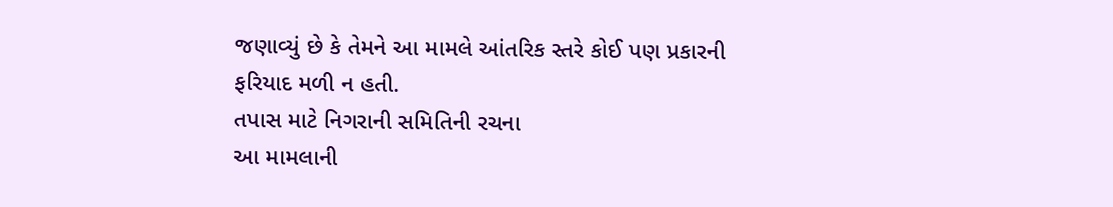જણાવ્યું છે કે તેમને આ મામલે આંતરિક સ્તરે કોઈ પણ પ્રકારની ફરિયાદ મળી ન હતી.
તપાસ માટે નિગરાની સમિતિની રચના
આ મામલાની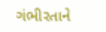ગંભીરતાને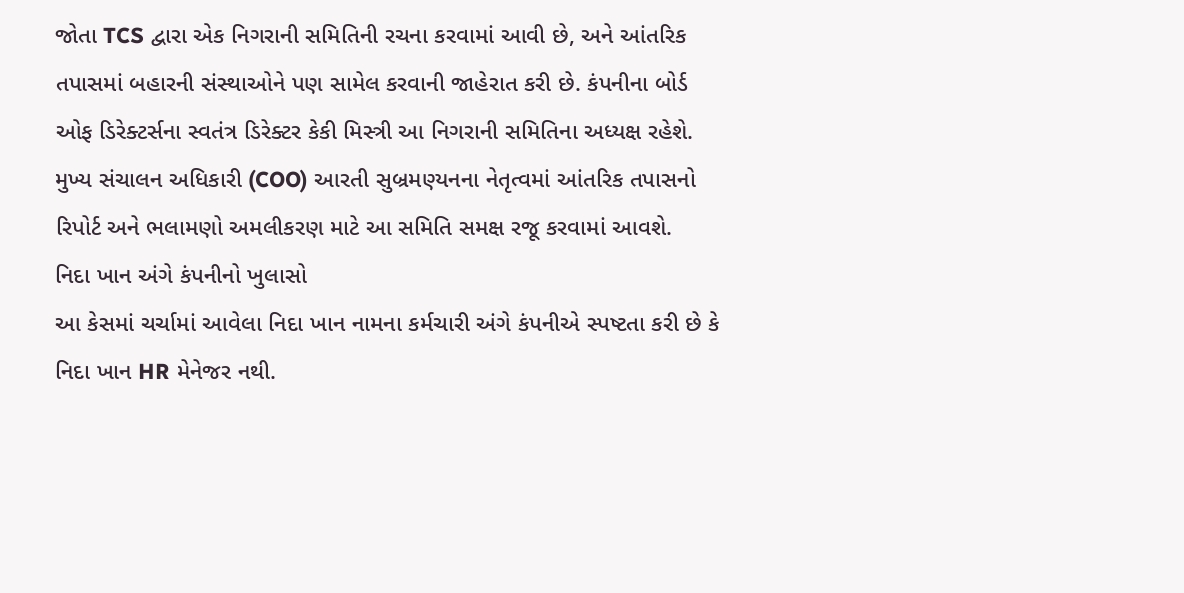જોતા TCS દ્વારા એક નિગરાની સમિતિની રચના કરવામાં આવી છે, અને આંતરિક તપાસમાં બહારની સંસ્થાઓને પણ સામેલ કરવાની જાહેરાત કરી છે. કંપનીના બોર્ડ ઓફ ડિરેક્ટર્સના સ્વતંત્ર ડિરેક્ટર કેકી મિસ્ત્રી આ નિગરાની સમિતિના અધ્યક્ષ રહેશે. મુખ્ય સંચાલન અધિકારી (COO) આરતી સુબ્રમણ્યનના નેતૃત્વમાં આંતરિક તપાસનો રિપોર્ટ અને ભલામણો અમલીકરણ માટે આ સમિતિ સમક્ષ રજૂ કરવામાં આવશે.
નિદા ખાન અંગે કંપનીનો ખુલાસો
આ કેસમાં ચર્ચામાં આવેલા નિદા ખાન નામના કર્મચારી અંગે કંપનીએ સ્પષ્ટતા કરી છે કે નિદા ખાન HR મેનેજર નથી.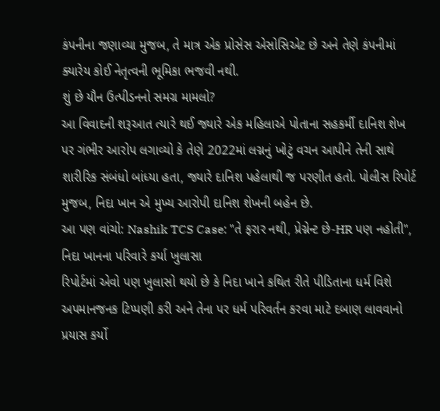કંપનીના જણાવ્યા મુજબ, તે માત્ર એક પ્રોસેસ એસોસિએટ છે અને તેણે કંપનીમાં ક્યારેય કોઈ નેતૃત્વની ભૂમિકા ભજવી નથી.
શું છે યૌન ઉત્પીડનનો સમગ્ર મામલો?
આ વિવાદની શરૂઆત ત્યારે થઈ જ્યારે એક મહિલાએ પોતાના સહકર્મી દાનિશ શેખ પર ગંભીર આરોપ લગાવ્યો કે તેણે 2022માં લગ્નનું ખોટું વચન આપીને તેની સાથે શારીરિક સંબંધો બાંધ્યા હતા, જ્યારે દાનિશ પહેલાથી જ પરણીત હતો. પોલીસ રિપોર્ટ મુજબ, નિદા ખાન એ મુખ્ય આરોપી દાનિશ શેખની બહેન છે.
આ પણ વાંચો: Nashik TCS Case: "તે ફરાર નથી, પ્રેગ્નેન્ટ છે-HR પણ નહોતી", નિદા ખાનના પરિવારે કર્યા ખુલાસા
રિપોર્ટમાં એવો પણ ખુલાસો થયો છે કે નિદા ખાને કથિત રીતે પીડિતાના ધર્મ વિશે અપમાનજનક ટિપ્પણી કરી અને તેના પર ધર્મ પરિવર્તન કરવા માટે દબાણ લાવવાનો પ્રયાસ કર્યો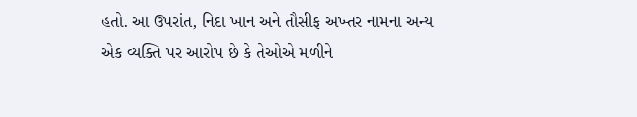હતો. આ ઉપરાંત, નિદા ખાન અને તૌસીફ અખ્તર નામના અન્ય એક વ્યક્તિ પર આરોપ છે કે તેઓએ મળીને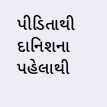પીડિતાથી દાનિશના પહેલાથી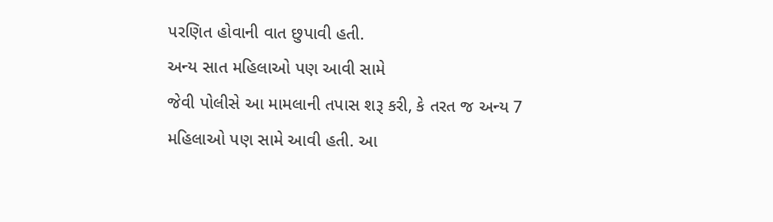પરણિત હોવાની વાત છુપાવી હતી.
અન્ય સાત મહિલાઓ પણ આવી સામે
જેવી પોલીસે આ મામલાની તપાસ શરૂ કરી, કે તરત જ અન્ય 7 મહિલાઓ પણ સામે આવી હતી. આ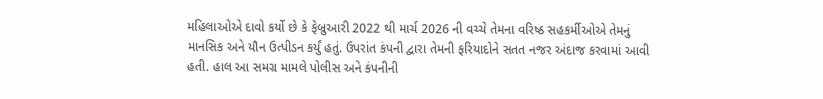મહિલાઓએ દાવો કર્યો છે કે ફેબ્રુઆરી 2022 થી માર્ચ 2026 ની વચ્ચે તેમના વરિષ્ઠ સહકર્મીઓએ તેમનું માનસિક અને યૌન ઉત્પીડન કર્યું હતું. ઉપરાંત કંપની દ્વારા તેમની ફરિયાદોને સતત નજર અંદાજ કરવામાં આવી હતી. હાલ આ સમગ્ર મામલે પોલીસ અને કંપનીની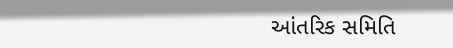આંતરિક સમિતિ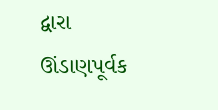દ્વારા ઊંડાણપૂર્વક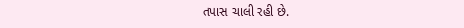તપાસ ચાલી રહી છે.